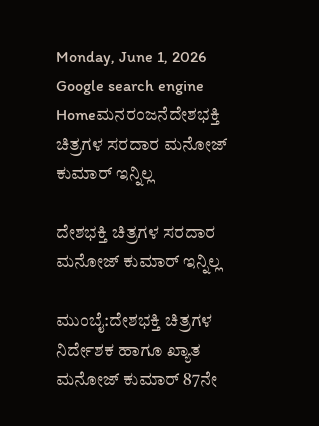Monday, June 1, 2026
Google search engine
Homeಮನರಂಜನೆದೇಶಭಕ್ತಿ ಚಿತ್ರಗಳ ಸರದಾರ ಮನೋಜ್ ಕುಮಾರ್ ಇನ್ನಿಲ್ಲ

ದೇಶಭಕ್ತಿ ಚಿತ್ರಗಳ ಸರದಾರ ಮನೋಜ್ ಕುಮಾರ್ ಇನ್ನಿಲ್ಲ

ಮುಂಬೈ:ದೇಶಭಕ್ತಿ ಚಿತ್ರಗಳ ನಿರ್ದೇಶಕ ಹಾಗೂ ಖ್ಯಾತ ಮನೋಜ್ ಕುಮಾರ್ 87ನೇ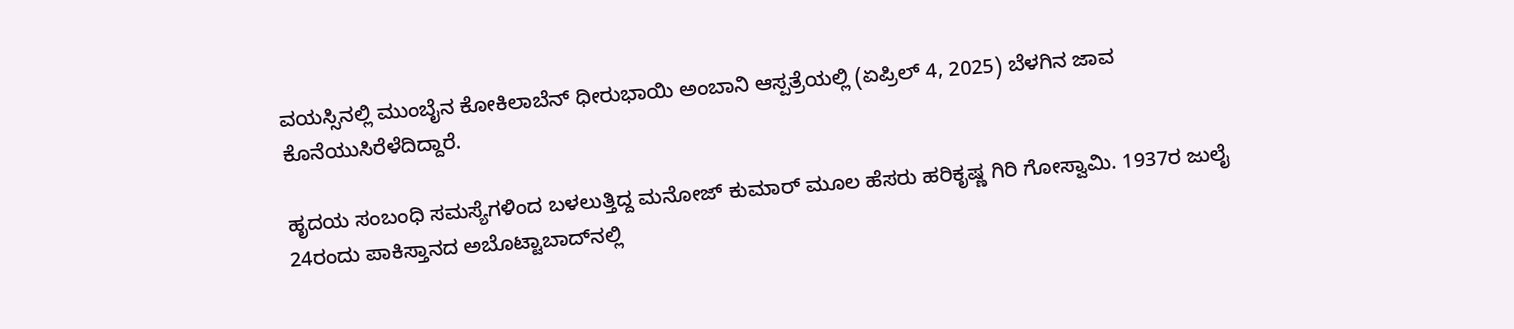ವಯಸ್ಸಿನಲ್ಲಿ ಮುಂಬೈನ ಕೋಕಿಲಾಬೆನ್ ಧೀರುಭಾಯಿ ಅಂಬಾನಿ ಆಸ್ಪತ್ರೆಯಲ್ಲಿ (ಏಪ್ರಿಲ್ 4, 2025) ಬೆಳಗಿನ ಜಾವ ಕೊನೆಯುಸಿರೆಳೆದಿದ್ದಾರೆ.

ಹೃದಯ ಸಂಬಂಧಿ ಸಮಸ್ಯೆಗಳಿಂದ ಬಳಲುತ್ತಿದ್ದ ಮನೋಜ್ ಕುಮಾರ್ ಮೂಲ ಹೆಸರು ಹರಿಕೃಷ್ಣ ಗಿರಿ ಗೋಸ್ವಾಮಿ. 1937ರ ಜುಲೈ 24ರಂದು ಪಾಕಿಸ್ತಾನದ ಅಬೊಟ್ಟಾಬಾದ್‌ನಲ್ಲಿ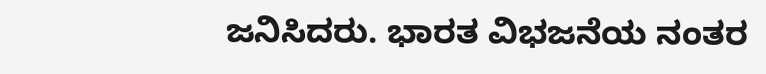ಜನಿಸಿದರು. ಭಾರತ ವಿಭಜನೆಯ ನಂತರ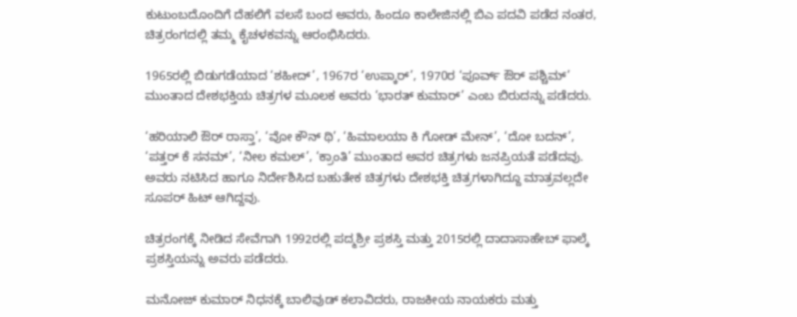ಕುಟುಂಬದೊಂದಿಗೆ ದೆಹಲಿಗೆ ವಲಸೆ ಬಂದ ಅವರು, ಹಿಂದೂ ಕಾಲೇಜಿನಲ್ಲಿ ಬಿಎ ಪದವಿ ಪಡೆದ ನಂತರ, ಚಿತ್ರರಂಗದಲ್ಲಿ ತಮ್ಮ ಕೈಚಳಕವನ್ನು ಆರಂಭಿಸಿದರು.

1965ರಲ್ಲಿ ಬಿಡುಗಡೆಯಾದ ‘ಶಹೀದ್’, 1967ರ ‘ಉಪ್ಕಾರ್’, 1970ರ ‘ಪೂರ್ವ್ ಔರ್ ಪಶ್ಚಿಮ್’ ಮುಂತಾದ ದೇಶಭಕ್ತಿಯ ಚಿತ್ರಗಳ ಮೂಲಕ ಅವರು ‘ಭಾರತ್ ಕುಮಾರ್’ ಎಂಬ ಬಿರುದನ್ನು ಪಡೆದರು.

‘ಹರಿಯಾಲಿ ಔರ್ ರಾಸ್ತಾ’, ‘ವೋ ಕೌನ್ ಥಿ’, ‘ಹಿಮಾಲಯಾ ಕಿ ಗೋಡ್ ಮೇನ್’, ‘ದೋ ಬದನ್’, ‘ಪತ್ತರ್ ಕೆ ಸನಮ್’, ‘ನೀಲ ಕಮಲ್’, ‘ಕ್ರಾಂತಿ’ ಮುಂತಾದ ಅವರ ಚಿತ್ರಗಳು ಜನಪ್ರಿಯತೆ ಪಡೆದವು. ಅವರು ನಟಿಸಿದ ಹಾಗೂ ನಿರ್ದೇಶಿಸಿದ ಬಹುತೇಕ ಚಿತ್ರಗಳು ದೇಶಭಕ್ತಿ ಚಿತ್ರಗಳಾಗಿದ್ದೂ ಮಾತ್ರವಲ್ಲದೇ ಸೂಪರ್ ಹಿಟ್ ಆಗಿದ್ದವು.

ಚಿತ್ರರಂಗಕ್ಕೆ ನೀಡಿದ ಸೇವೆಗಾಗಿ 1992ರಲ್ಲಿ ಪದ್ಮಶ್ರೀ ಪ್ರಶಸ್ತಿ ಮತ್ತು 2015ರಲ್ಲಿ ದಾದಾಸಾಹೇಬ್ ಫಾಲ್ಕೆ ಪ್ರಶಸ್ತಿಯನ್ನು ಅವರು ಪಡೆದರು.

ಮನೋಜ್ ಕುಮಾರ್ ನಿಧನಕ್ಕೆ ಬಾಲಿವುಡ್ ಕಲಾವಿದರು, ರಾಜಕೀಯ ನಾಯಕರು ಮತ್ತು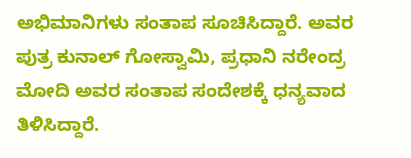ಅಭಿಮಾನಿಗಳು ಸಂತಾಪ ಸೂಚಿಸಿದ್ದಾರೆ. ಅವರ ಪುತ್ರ ಕುನಾಲ್ ಗೋಸ್ವಾಮಿ, ಪ್ರಧಾನಿ ನರೇಂದ್ರ ಮೋದಿ ಅವರ ಸಂತಾಪ ಸಂದೇಶಕ್ಕೆ ಧನ್ಯವಾದ ತಿಳಿಸಿದ್ದಾರೆ.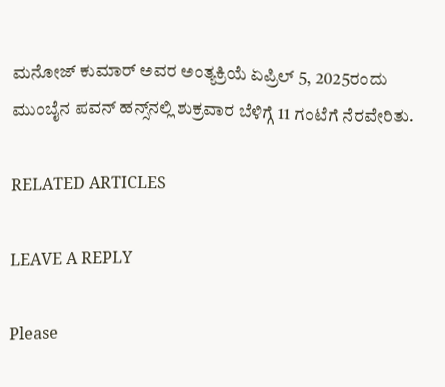ಮನೋಜ್ ಕುಮಾರ್ ಅವರ ಅಂತ್ಯಕ್ರಿಯೆ ಏಪ್ರಿಲ್ 5, 2025ರಂದು ಮುಂಬೈನ ಪವನ್ ಹನ್ಸ್‌ನಲ್ಲಿ ಶುಕ್ರವಾರ ಬೆಳಿಗ್ಗೆ 11 ಗಂಟೆಗೆ ನೆರವೇರಿತು.

RELATED ARTICLES

LEAVE A REPLY

Please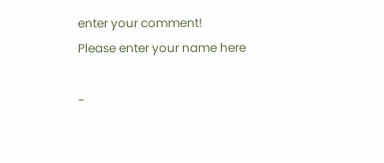enter your comment!
Please enter your name here

-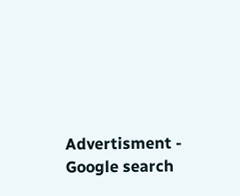Advertisment -
Google search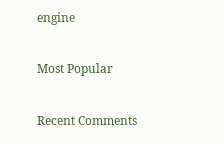engine

Most Popular

Recent Comments